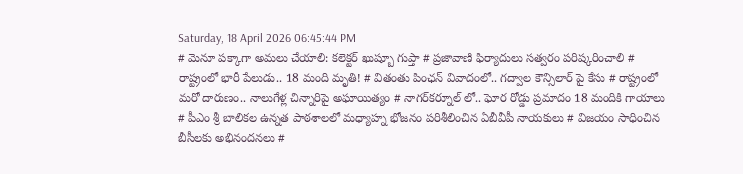Saturday, 18 April 2026 06:45:44 PM
# మెనూ పక్కాగా అమలు చేయాలి: కలెక్టర్ ఖుష్బూ గుప్తా # ప్రజావాణి ఫిర్యాదులు సత్వరం పరిష్కరించాలి # రాష్ట్రంలో భారీ పేలుడు.. 18 మంది మృతి! # వితంతు పింఛన్ వివాదంలో.. గద్వాల కౌన్సిలార్ పై కేసు # రాష్ట్రంలో మరో దారుణం.. నాలుగేళ్ల చిన్నారిపై అఘాయిత్యం # నాగర్‌కర్నూల్ లో.. ఘోర రోడ్డు ప్రమాదం 18 మందికి గాయాలు # పీఎం శ్రీ బాలికల ఉన్నత పాఠశాలలో మధ్యాహ్న భోజనం పరిశీలించిన ఏబీవీపీ నాయకులు # విజయం సాధించిన బీసీలకు అభినందనలు #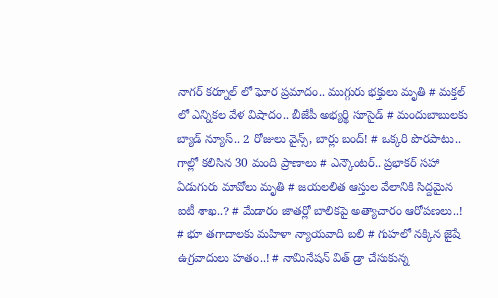నాగర్ కర్నూల్ లో ఘోర ప్రమాదం.. ముగ్గురు భక్తులు మృతి # మక్తల్ లో ఎన్నికల వేళ విషాదం.. బీజేపీ అభ్యర్థి సూసైడ్ # మందుబాబులకు బ్యాడ్ న్యూస్.. 2 రోజులు వైన్స్, బార్లు బంద్! # ఒక్కరి పొరపాటు.. గాల్లో కలిసిన 30 మంది ప్రాణాలు # ఎన్కౌంటర్.. ప్రభాకర్ సహా ఏడుగురు మావోలు మృతి # జయలలిత ఆస్తుల వేలానికి సిద్దమైన ఐటీ శాఖ..? # మేడారం జాతర్లో బాలికపై అత్యాచారం ఆరోపణలు..! # భూ తగాదాలకు మహిళా న్యాయవాది బలి # గుహలో నక్కిన జైషే ఉగ్రవాదులు హతం..! # నామినేషన్ విత్ డ్రా చేసుకున్న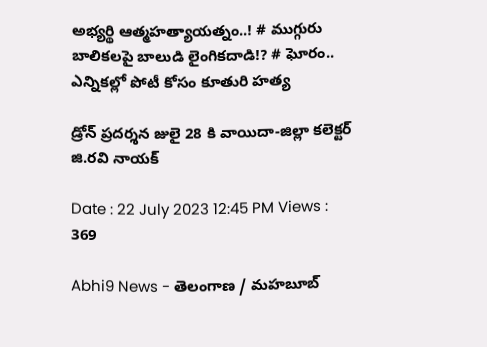అభ్యర్థి ఆత్మహత్యాయత్నం..! # ముగ్గురు బాలికలపై బాలుడి లైంగికదాడి!? # ఘోరం.. ఎన్నికల్లో పోటీ కోసం కూతురి హత్య

డ్రోన్ ప్రదర్శన జులై 28 కి వాయిదా-జిల్లా కలెక్టర్ జి.రవి నాయక్

Date : 22 July 2023 12:45 PM Views : 369

Abhi9 News - తెలంగాణ / మహబూబ్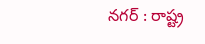నగర్ : రాష్ట్ర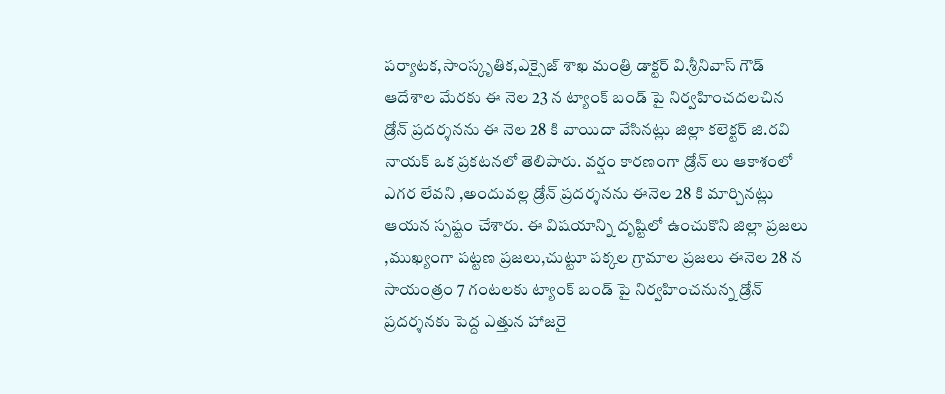పర్యాటక,సాంస్కృతిక,ఎక్సైజ్ శాఖ మంత్రి డాక్టర్ వి.శ్రీనివాస్ గౌడ్ ఆదేశాల మేరకు ఈ నెల 23 న ట్యాంక్ బండ్ పై నిర్వహించదలచిన డ్రోన్ ప్రదర్శనను ఈ నెల 28 కి వాయిదా వేసినట్లు జిల్లా కలెక్టర్ జి.రవి నాయక్ ఒక ప్రకటనలో తెలిపారు. వర్షం కారణంగా డ్రోన్ లు ఆకాశంలో ఎగర లేవని ,అందువల్ల డ్రోన్ ప్రదర్శనను ఈనెల 28 కి మార్చినట్లు ఆయన స్పష్టం చేశారు. ఈ విషయాన్ని దృష్టిలో ఉంచుకొని జిల్లా ప్రజలు ,ముఖ్యంగా పట్టణ ప్రజలు,చుట్టూ పక్కల గ్రామాల ప్రజలు ఈనెల 28 న సాయంత్రం 7 గంటలకు ట్యాంక్ బండ్ పై నిర్వహించనున్న డ్రోన్ ప్రదర్శనకు పెద్ద ఎత్తున హాజరై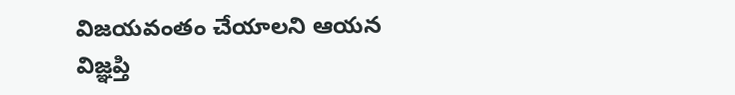విజయవంతం చేయాలని ఆయన విజ్ఞప్తి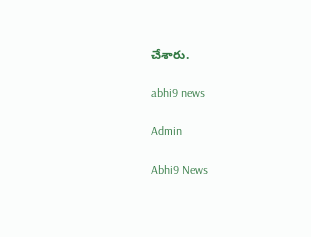చేశారు.

abhi9 news

Admin

Abhi9 News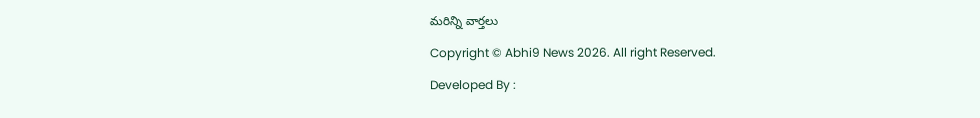మరిన్ని వార్తలు

Copyright © Abhi9 News 2026. All right Reserved.

Developed By :